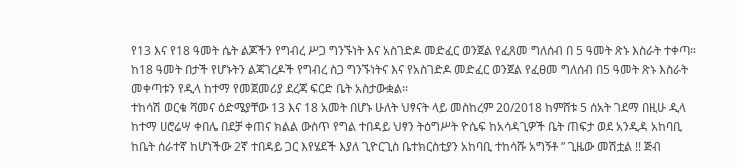የ13 እና የ18 ዓመት ሴት ልጆችን የግብረ ሥጋ ግንኙነት እና አስገድዶ መድፈር ወንጀል የፈጸመ ግለሰብ በ 5 ዓመት ጽኑ እስራት ተቀጣ።
ከ18 ዓመት በታች የሆኑትን ልጃገረዶች የግብረ ስጋ ግንኙነትና እና የአስገድዶ መድፈር ወንጀል የፈፀመ ግለሰብ በ5 ዓመት ጽኑ እስራት መቀጣቱን የዲላ ከተማ የመጀመሪያ ደረጃ ፍርድ ቤት አስታውቋል፡፡
ተከሳሽ ወርቁ ሻመና ዕድሜያቸው 13 እና 18 አመት በሆኑ ሁለት ህፃናት ላይ መስከረም 20/2018 ከምሸቱ 5 ሰአት ገደማ በዚሁ ዲላ ከተማ ሀሮሬሣ ቀበሌ በደቻ ቀጠና ክልል ውስጥ የግል ተበዳይ ህፃን ትዕግሥት ዮሴፍ ከአሳዳጊዎች ቤት ጠፍታ ወደ አንዲዳ አከባቢ ከቤት ሰራተኛ ከሆነችው 2ኛ ተበዳይ ጋር እየሄደች እያለ ጊዮርጊስ ቤተክርስቲያን አከባቢ ተከሳሹ አግኝቶ ” ጊዜው መሽቷል !! ጅብ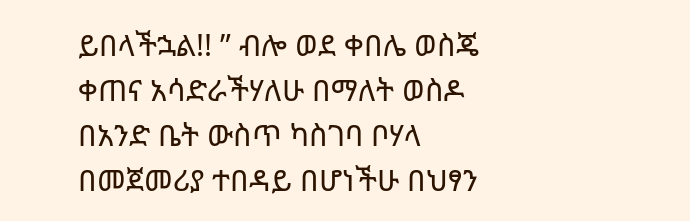ይበላችኋል!! ” ብሎ ወደ ቀበሌ ወስጄ ቀጠና አሳድራችሃለሁ በማለት ወስዶ በአንድ ቤት ውስጥ ካስገባ ቦሃላ በመጀመሪያ ተበዳይ በሆነችሁ በህፃን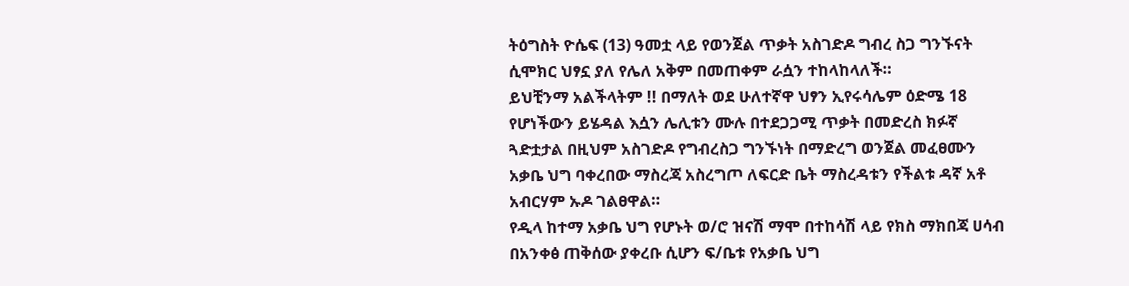ትዕግስት ዮሴፍ (13) ዓመቷ ላይ የወንጀል ጥቃት አስገድዶ ግብረ ስጋ ግንኙናት ሲሞክር ህፃኗ ያለ የሌለ አቅም በመጠቀም ራሷን ተከላከላለች።
ይህቺንማ አልችላትም !! በማለት ወደ ሁለተኛዋ ህፃን ኢየሩሳሌም ዕድሜ 18 የሆነችውን ይሄዳል እሷን ሌሊቱን ሙሉ በተደጋጋሚ ጥቃት በመድረስ ክፉኛ ጓድቷታል በዚህም አስገድዶ የግብረስጋ ግንኙነት በማድረግ ወንጀል መፈፀሙን አቃቤ ህግ ባቀረበው ማስረጃ አስረግጦ ለፍርድ ቤት ማስረዳቱን የችልቱ ዳኛ አቶ አብርሃም ኡዶ ገልፀዋል።
የዲላ ከተማ አቃቤ ህግ የሆኑት ወ/ሮ ዝናሽ ማሞ በተከሳሽ ላይ የክስ ማክበጃ ሀሳብ በአንቀፅ ጠቅሰው ያቀረቡ ሲሆን ፍ/ቤቱ የአቃቤ ህግ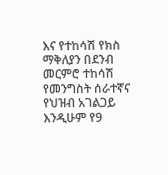እና የተከሳሽ የክስ ማቅለያን በደንብ መርምሮ ተከሳሽ የመንግስት ሰራተኛና የህዝብ አገልጋይ እንዲሁም የ9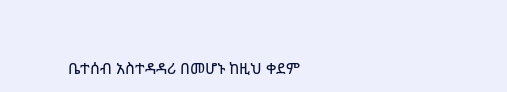ቤተሰብ አስተዳዳሪ በመሆኑ ከዚህ ቀደም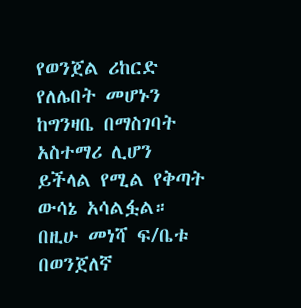የወንጀል ሪከርድ የለሌበት መሆኑን ከግንዛቤ በማስገባት አስተማሪ ሊሆን ይችላል የሚል የቅጣት ውሳኔ አሳልፏል።
በዚሁ መነሻ ፍ/ቤቱ በወንጀለኛ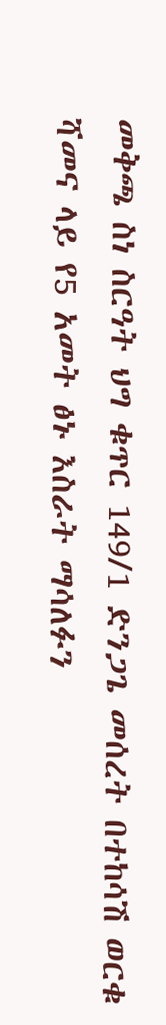መቅጫ ስነ ስርዓት ህግ ቁጥር 149/1 ድንጋጌ መሰረት በተከሳሽ ወርቁ ሻመና ላይ የ5 አመት ፅኑ እስራት ማሳለፉን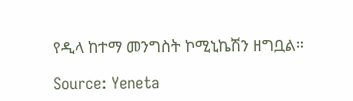የዲላ ከተማ መንግስት ኮሚኒኬሽን ዘግቧል።

Source: Yeneta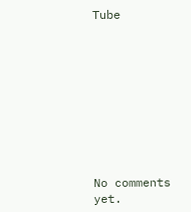Tube









No comments yet.